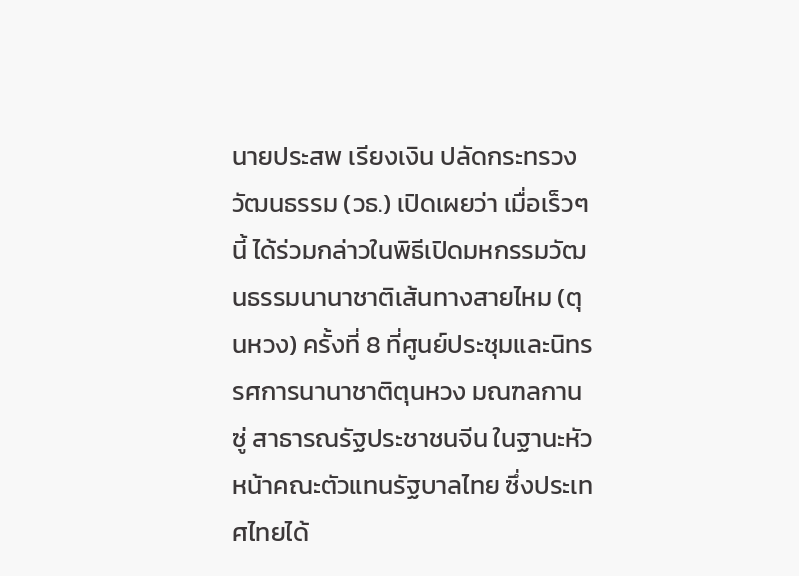นายประสพ เรียงเงิน ปลัดกระทรวงวัฒนธรรม (วธ.) เปิดเผยว่า เมื่อเร็วๆ นี้ ได้ร่วมกล่าวในพิธีเปิดมหกรรมวัฒนธรรมนานาชาติเส้นทางสายไหม (ตุนหวง) ครั้งที่ 8 ที่ศูนย์ประชุมและนิทรรศการนานาชาติตุนหวง มณฑลกานซู่ สาธารณรัฐประชาชนจีน ในฐานะหัวหน้าคณะตัวแทนรัฐบาลไทย ซึ่งประเทศไทยได้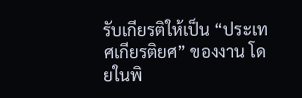รับเกียรติให้เป็น “ประเทศเกียรติยศ” ของงาน โดยในพิ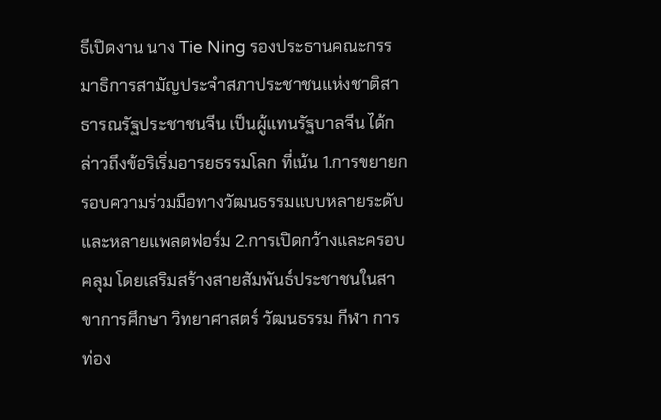ธีเปิดงาน นาง Tie Ning รองประธานคณะกรรมาธิการสามัญประจำสภาประชาชนแห่งชาติสาธารณรัฐประชาชนจีน เป็นผู้แทนรัฐบาลจีน ได้กล่าวถึงข้อริเริ่มอารยธรรมโลก ที่เน้น 1.การขยายกรอบความร่วมมือทางวัฒนธรรมแบบหลายระดับและหลายแพลตฟอร์ม 2.การเปิดกว้างและครอบคลุม โดยเสริมสร้างสายสัมพันธ์ประชาชนในสาขาการศึกษา วิทยาศาสตร์ วัฒนธรรม กีฬา การท่อง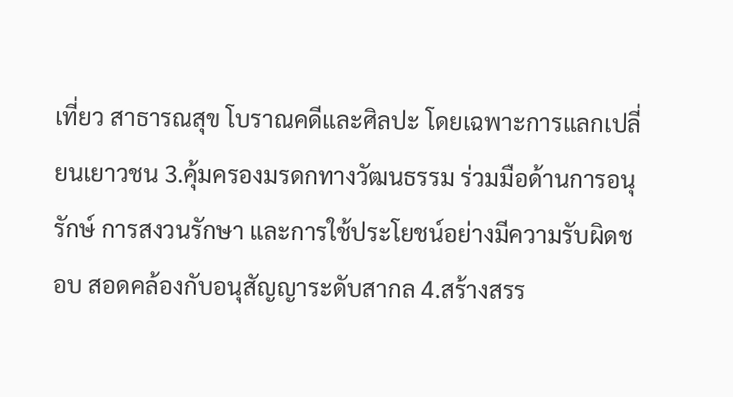เที่ยว สาธารณสุข โบราณคดีและศิลปะ โดยเฉพาะการแลกเปลี่ยนเยาวชน 3.คุ้มครองมรดกทางวัฒนธรรม ร่วมมือด้านการอนุรักษ์ การสงวนรักษา และการใช้ประโยชน์อย่างมีความรับผิดชอบ สอดคล้องกับอนุสัญญาระดับสากล 4.สร้างสรร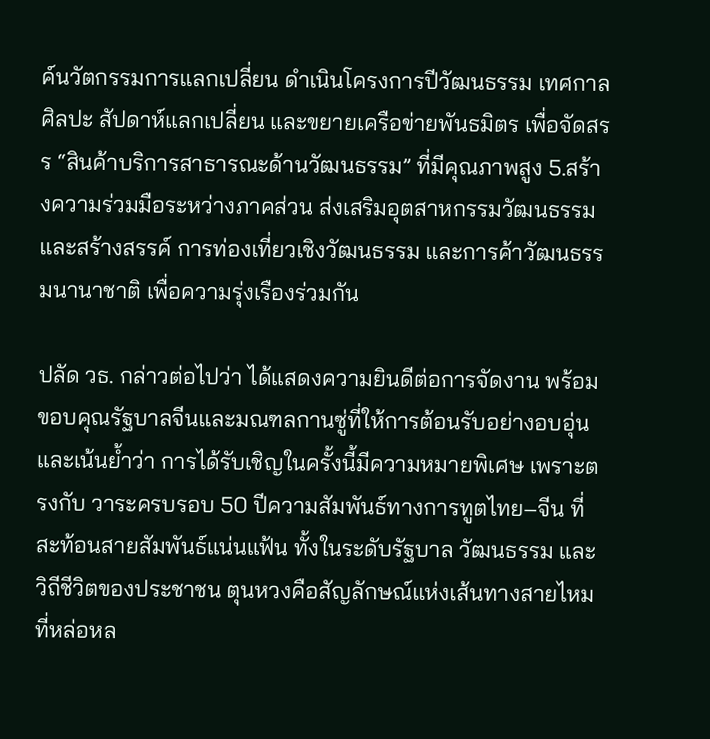ค์นวัตกรรมการแลกเปลี่ยน ดำเนินโครงการปีวัฒนธรรม เทศกาลศิลปะ สัปดาห์แลกเปลี่ยน และขยายเครือข่ายพันธมิตร เพื่อจัดสรร “สินค้าบริการสาธารณะด้านวัฒนธรรม” ที่มีคุณภาพสูง 5.สร้างความร่วมมือระหว่างภาคส่วน ส่งเสริมอุตสาหกรรมวัฒนธรรมและสร้างสรรค์ การท่องเที่ยวเชิงวัฒนธรรม และการค้าวัฒนธรรมนานาชาติ เพื่อความรุ่งเรืองร่วมกัน

ปลัด วธ. กล่าวต่อไปว่า ได้แสดงความยินดีต่อการจัดงาน พร้อมขอบคุณรัฐบาลจีนและมณฑลกานซู่ที่ให้การต้อนรับอย่างอบอุ่น และเน้นย้ำว่า การได้รับเชิญในครั้งนี้มีความหมายพิเศษ เพราะตรงกับ วาระครบรอบ 50 ปีความสัมพันธ์ทางการทูตไทย–จีน ที่สะท้อนสายสัมพันธ์แน่นแฟ้น ทั้งในระดับรัฐบาล วัฒนธรรม และวิถีชีวิตของประชาชน ตุนหวงคือสัญลักษณ์แห่งเส้นทางสายไหม ที่หล่อหล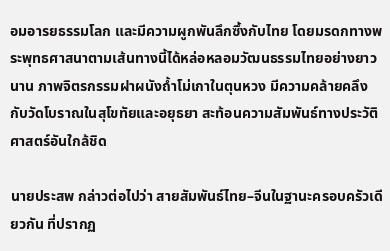อมอารยธรรมโลก และมีความผูกพันลึกซึ้งกับไทย โดยมรดกทางพระพุทธศาสนาตามเส้นทางนี้ได้หล่อหลอมวัฒนธรรมไทยอย่างยาวนาน ภาพจิตรกรรมฝาผนังถ้ำโม่เกาในตุนหวง มีความคล้ายคลึงกับวัดโบราณในสุโขทัยและอยุธยา สะท้อนความสัมพันธ์ทางประวัติศาสตร์อันใกล้ชิด

นายประสพ กล่าวต่อไปว่า สายสัมพันธ์ไทย–จีนในฐานะครอบครัวเดียวกัน ที่ปรากฏ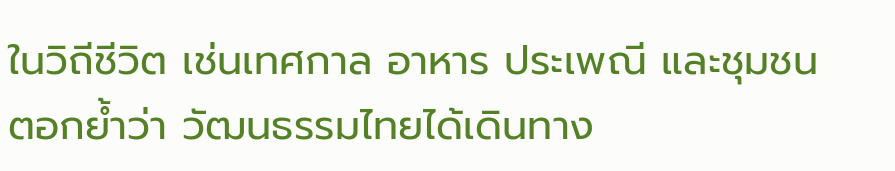ในวิถีชีวิต เช่นเทศกาล อาหาร ประเพณี และชุมชน ตอกย้ำว่า วัฒนธรรมไทยได้เดินทาง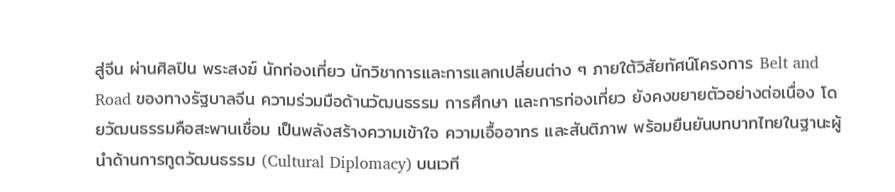สู่จีน ผ่านศิลปิน พระสงฆ์ นักท่องเที่ยว นักวิชาการและการแลกเปลี่ยนต่าง ๆ ภายใต้วิสัยทัศน์โครงการ Belt and Road ของทางรัฐบาลจีน ความร่วมมือด้านวัฒนธรรม การศึกษา และการท่องเที่ยว ยังคงขยายตัวอย่างต่อเนื่อง โดยวัฒนธรรมคือสะพานเชื่อม เป็นพลังสร้างความเข้าใจ ความเอื้ออาทร และสันติภาพ พร้อมยืนยันบทบาทไทยในฐานะผู้นำด้านการทูตวัฒนธรรม (Cultural Diplomacy) บนเวที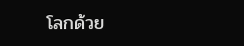โลกด้วย